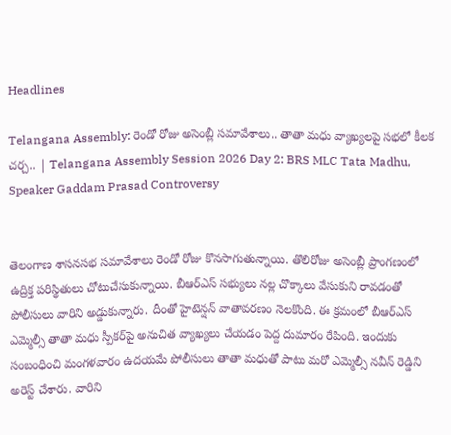Headlines

Telangana Assembly: రెండో రోజు అసెంబ్లీ సమావేశాలు.. తాతా మధు వ్యాఖ్యలపై సభలో కీలక చర్చ.. | Telangana Assembly Session 2026 Day 2: BRS MLC Tata Madhu, Speaker Gaddam Prasad Controversy


తెలంగాణ శాసనసభ సమావేశాలు రెండో రోజు కొనసాగుతున్నాయి. తొలిరోజు అసెంబ్లీ ప్రాంగణంలో ఉద్రిక్త పరిస్థితులు చోటుచేసుకున్నాయి. బీఆర్ఎస్ సభ్యులు నల్ల చొక్కాలు వేసుకుని రావడంతో పోలీసులు వారిని అడ్డుకున్నారు. దీంతో హైటెన్షన్ వాతావరణం నెలకొంది. ఈ క్రమంలో బీఆర్ఎస్ ఎమ్మెల్సీ తాతా మధు స్పీకర్‌పై అనుచిత వ్యాఖ్యలు చేయడం పెద్ద దుమారం రేపింది. ఇందుకు సంబంధించి మంగళవారం ఉదయమే పోలీసులు తాతా మధుతో పాటు మరో ఎమ్మెల్సీ నవీన్ రెడ్డిని అరెస్ట్ చేశారు. వారిని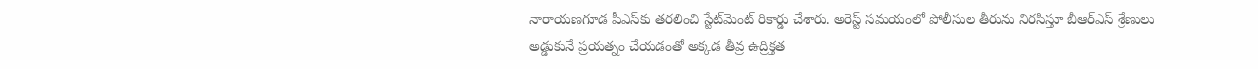నారాయణగూడ పీఎస్‌కు తరలించి స్టేట్‌మెంట్ రికార్డు చేశారు. అరెస్ట్ సమయంలో పోలీసుల తీరును నిరసిస్తూ బీఆర్‌ఎస్ శ్రేణులు అడ్డుకునే ప్రయత్నం చేయడంతో అక్కడ తీవ్ర ఉద్రిక్తత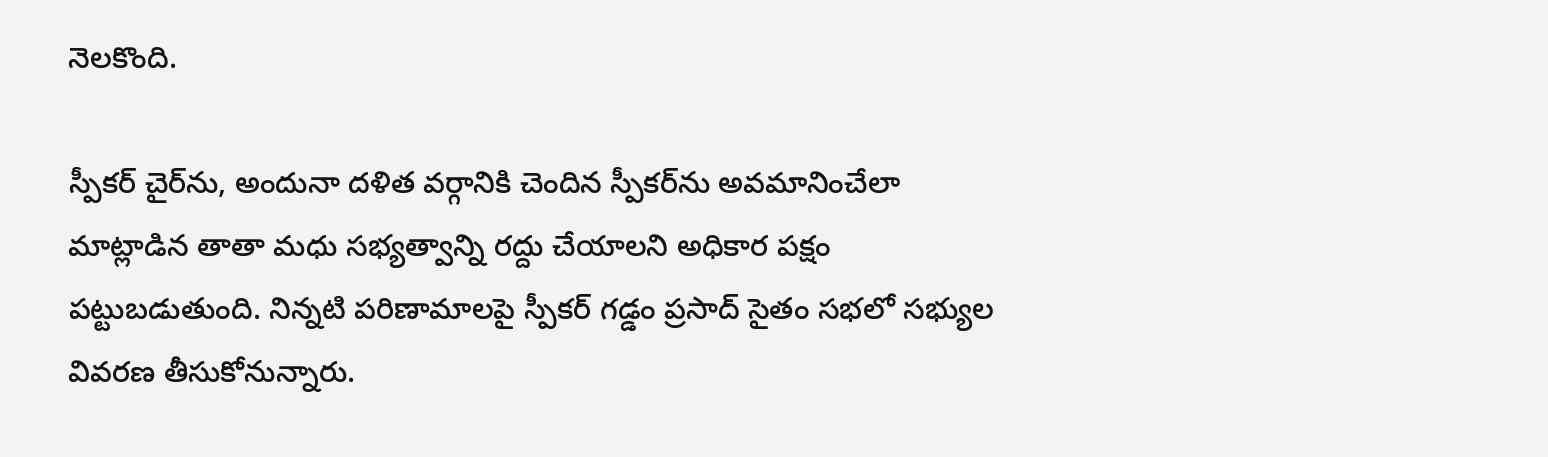నెలకొంది.

స్పీకర్ చైర్‌ను, అందునా దళిత వర్గానికి చెందిన స్పీకర్‌ను అవమానించేలా మాట్లాడిన తాతా మధు సభ్యత్వాన్ని రద్దు చేయాలని అధికార పక్షం పట్టుబడుతుంది. నిన్నటి పరిణామాలపై స్పీకర్ గడ్డం ప్రసాద్ సైతం సభలో సభ్యుల వివరణ తీసుకోనున్నారు.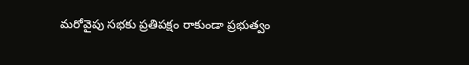మరోవైపు సభకు ప్రతిపక్షం రాకుండా ప్రభుత్వం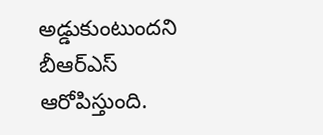అడ్డుకుంటుందని బీఆర్ఎస్ ఆరోపిస్తుంది.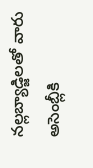నల్లబ్యాడ్జిలతో వారు అసెంబ్లీకి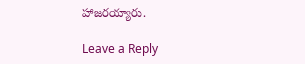హాజరయ్యారు.

Leave a Reply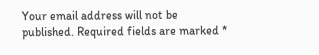Your email address will not be published. Required fields are marked *